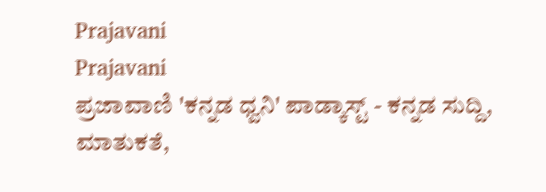Prajavani
Prajavani
ಪ್ರಜಾವಾಣಿ 'ಕನ್ನಡ ಧ್ವನಿ' ಪಾಡ್ಕಾಸ್ಟ್ - ಕನ್ನಡ ಸುದ್ದಿ, ಮಾತುಕತೆ,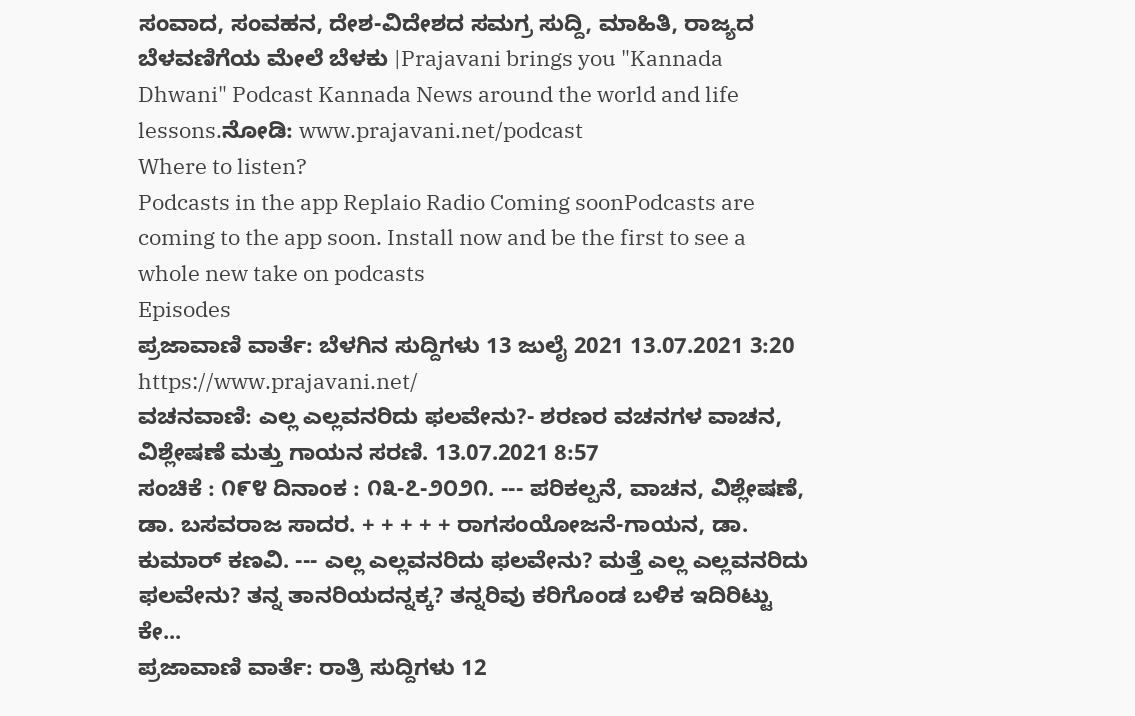ಸಂವಾದ, ಸಂವಹನ, ದೇಶ-ವಿದೇಶದ ಸಮಗ್ರ ಸುದ್ದಿ, ಮಾಹಿತಿ, ರಾಜ್ಯದ ಬೆಳವಣಿಗೆಯ ಮೇಲೆ ಬೆಳಕು |Prajavani brings you "Kannada Dhwani" Podcast Kannada News around the world and life lessons.ನೋಡಿ: www.prajavani.net/podcast
Where to listen?
Podcasts in the app Replaio Radio Coming soonPodcasts are coming to the app soon. Install now and be the first to see a whole new take on podcasts
Episodes
ಪ್ರಜಾವಾಣಿ ವಾರ್ತೆ: ಬೆಳಗಿನ ಸುದ್ದಿಗಳು 13 ಜುಲೈ 2021 13.07.2021 3:20
https://www.prajavani.net/
ವಚನವಾಣಿ: ಎಲ್ಲ ಎಲ್ಲವನರಿದು ಫಲವೇನು?- ಶರಣರ ವಚನಗಳ ವಾಚನ, ವಿಶ್ಲೇಷಣೆ ಮತ್ತು ಗಾಯನ ಸರಣಿ. 13.07.2021 8:57
ಸಂಚಿಕೆ : ೧೯೪ ದಿನಾಂಕ : ೧೩-೭-೨೦೨೧. --- ಪರಿಕಲ್ಪನೆ, ವಾಚನ, ವಿಶ್ಲೇಷಣೆ, ಡಾ. ಬಸವರಾಜ ಸಾದರ. + + + + + ರಾಗಸಂಯೋಜನೆ-ಗಾಯನ, ಡಾ. ಕುಮಾರ್ ಕಣವಿ. --- ಎಲ್ಲ ಎಲ್ಲವನರಿದು ಫಲವೇನು? ಮತ್ತೆ ಎಲ್ಲ ಎಲ್ಲವನರಿದು ಫಲವೇನು? ತನ್ನ ತಾನರಿಯದನ್ನಕ್ಕ? ತನ್ನರಿವು ಕರಿಗೊಂಡ ಬಳಿಕ ಇದಿರಿಟ್ಟು ಕೇ...
ಪ್ರಜಾವಾಣಿ ವಾರ್ತೆ: ರಾತ್ರಿ ಸುದ್ದಿಗಳು 12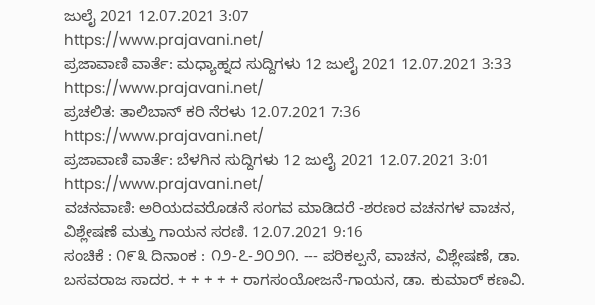ಜುಲೈ 2021 12.07.2021 3:07
https://www.prajavani.net/
ಪ್ರಜಾವಾಣಿ ವಾರ್ತೆ: ಮಧ್ಯಾಹ್ನದ ಸುದ್ದಿಗಳು 12 ಜುಲೈ 2021 12.07.2021 3:33
https://www.prajavani.net/
ಪ್ರಚಲಿತ: ತಾಲಿಬಾನ್ ಕರಿ ನೆರಳು 12.07.2021 7:36
https://www.prajavani.net/
ಪ್ರಜಾವಾಣಿ ವಾರ್ತೆ: ಬೆಳಗಿನ ಸುದ್ದಿಗಳು 12 ಜುಲೈ 2021 12.07.2021 3:01
https://www.prajavani.net/
ವಚನವಾಣಿ: ಅರಿಯದವರೊಡನೆ ಸಂಗವ ಮಾಡಿದರೆ -ಶರಣರ ವಚನಗಳ ವಾಚನ, ವಿಶ್ಲೇಷಣೆ ಮತ್ತು ಗಾಯನ ಸರಣಿ. 12.07.2021 9:16
ಸಂಚಿಕೆ : ೧೯೩ ದಿನಾಂಕ : ೧೨-೭-೨೦೨೧. --- ಪರಿಕಲ್ಪನೆ, ವಾಚನ, ವಿಶ್ಲೇಷಣೆ, ಡಾ. ಬಸವರಾಜ ಸಾದರ. + + + + + ರಾಗಸಂಯೋಜನೆ-ಗಾಯನ, ಡಾ. ಕುಮಾರ್ ಕಣವಿ.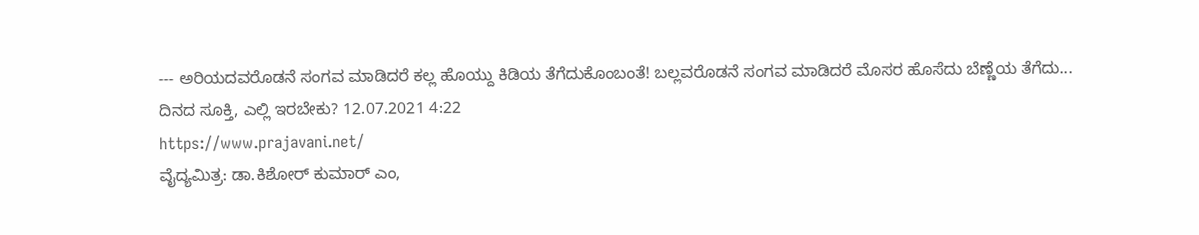--- ಅರಿಯದವರೊಡನೆ ಸಂಗವ ಮಾಡಿದರೆ ಕಲ್ಲ ಹೊಯ್ದು ಕಿಡಿಯ ತೆಗೆದುಕೊಂಬಂತೆ! ಬಲ್ಲವರೊಡನೆ ಸಂಗವ ಮಾಡಿದರೆ ಮೊಸರ ಹೊಸೆದು ಬೆಣ್ಣೆಯ ತೆಗೆದು...
ದಿನದ ಸೂಕ್ತಿ, ಎಲ್ಲಿ ಇರಬೇಕು? 12.07.2021 4:22
https://www.prajavani.net/
ವೈದ್ಯಮಿತ್ರ: ಡಾ.ಕಿಶೋರ್ ಕುಮಾರ್ ಎಂ,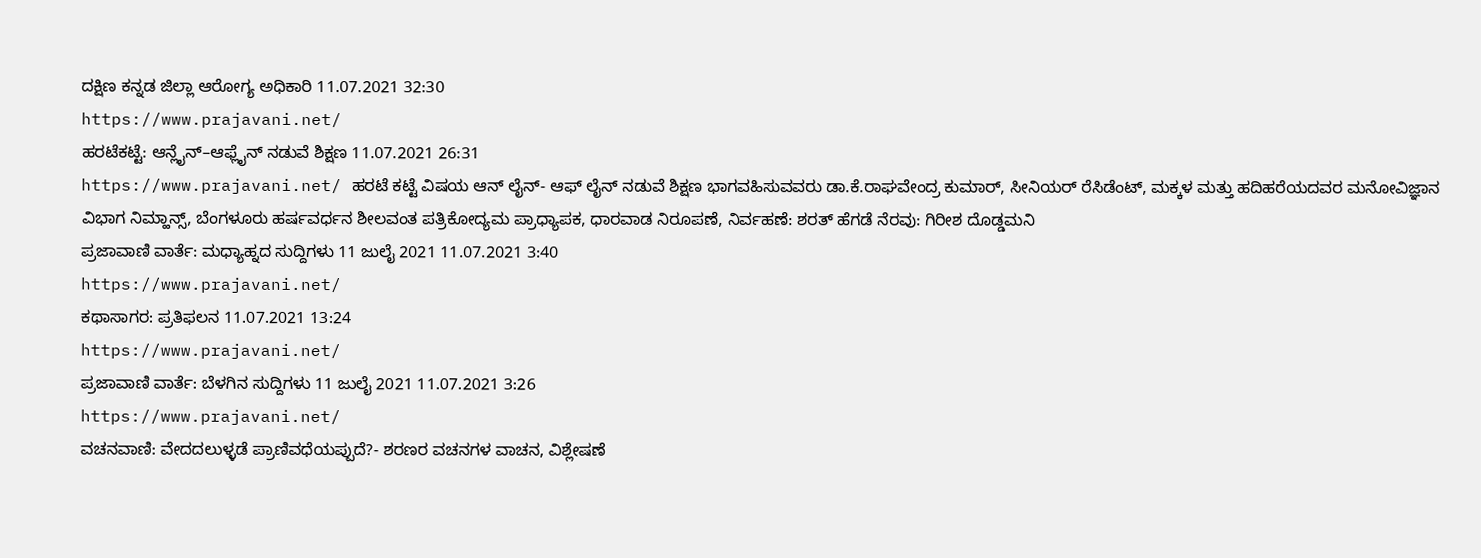ದಕ್ಷಿಣ ಕನ್ನಡ ಜಿಲ್ಲಾ ಆರೋಗ್ಯ ಅಧಿಕಾರಿ 11.07.2021 32:30
https://www.prajavani.net/
ಹರಟೆಕಟ್ಟೆ: ಆನ್ಲೈನ್–ಆಫ್ಲೈನ್ ನಡುವೆ ಶಿಕ್ಷಣ 11.07.2021 26:31
https://www.prajavani.net/ ಹರಟೆ ಕಟ್ಟೆ ವಿಷಯ ಆನ್ ಲೈನ್- ಆಫ್ ಲೈನ್ ನಡುವೆ ಶಿಕ್ಷಣ ಭಾಗವಹಿಸುವವರು ಡಾ.ಕೆ.ರಾಘವೇಂದ್ರ ಕುಮಾರ್, ಸೀನಿಯರ್ ರೆಸಿಡೆಂಟ್, ಮಕ್ಕಳ ಮತ್ತು ಹದಿಹರೆಯದವರ ಮನೋವಿಜ್ಞಾನ ವಿಭಾಗ ನಿಮ್ಹಾನ್ಸ್, ಬೆಂಗಳೂರು ಹರ್ಷವರ್ಧನ ಶೀಲವಂತ ಪತ್ರಿಕೋದ್ಯಮ ಪ್ರಾಧ್ಯಾಪಕ, ಧಾರವಾಡ ನಿರೂಪಣೆ, ನಿರ್ವಹಣೆ: ಶರತ್ ಹೆಗಡೆ ನೆರವು: ಗಿರೀಶ ದೊಡ್ಡಮನಿ
ಪ್ರಜಾವಾಣಿ ವಾರ್ತೆ: ಮಧ್ಯಾಹ್ನದ ಸುದ್ದಿಗಳು 11 ಜುಲೈ 2021 11.07.2021 3:40
https://www.prajavani.net/
ಕಥಾಸಾಗರ: ಪ್ರತಿಫಲನ 11.07.2021 13:24
https://www.prajavani.net/
ಪ್ರಜಾವಾಣಿ ವಾರ್ತೆ: ಬೆಳಗಿನ ಸುದ್ದಿಗಳು 11 ಜುಲೈ 2021 11.07.2021 3:26
https://www.prajavani.net/
ವಚನವಾಣಿ: ವೇದದಲುಳ್ಳಡೆ ಪ್ರಾಣಿವಧೆಯಪ್ಪುದೆ?- ಶರಣರ ವಚನಗಳ ವಾಚನ, ವಿಶ್ಲೇಷಣೆ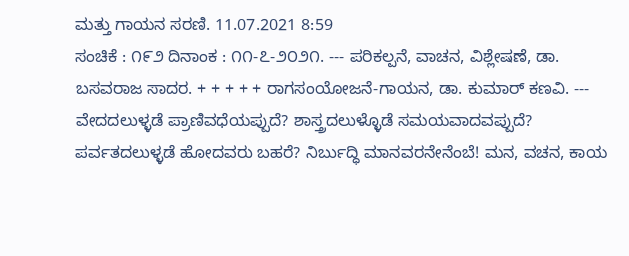ಮತ್ತು ಗಾಯನ ಸರಣಿ. 11.07.2021 8:59
ಸಂಚಿಕೆ : ೧೯೨ ದಿನಾಂಕ : ೧೧-೭-೨೦೨೧. --- ಪರಿಕಲ್ಪನೆ, ವಾಚನ, ವಿಶ್ಲೇಷಣೆ, ಡಾ. ಬಸವರಾಜ ಸಾದರ. + + + + + ರಾಗಸಂಯೋಜನೆ-ಗಾಯನ, ಡಾ. ಕುಮಾರ್ ಕಣವಿ. --- ವೇದದಲುಳ್ಳಡೆ ಪ್ರಾಣಿವಧೆಯಪ್ಪುದೆ? ಶಾಸ್ತ್ರದಲುಳ್ಳೊಡೆ ಸಮಯವಾದವಪ್ಪುದೆ? ಪರ್ವತದಲುಳ್ಳಡೆ ಹೋದವರು ಬಹರೆ? ನಿರ್ಬುದ್ಧಿ ಮಾನವರನೇನೆಂಬೆ! ಮನ, ವಚನ, ಕಾಯ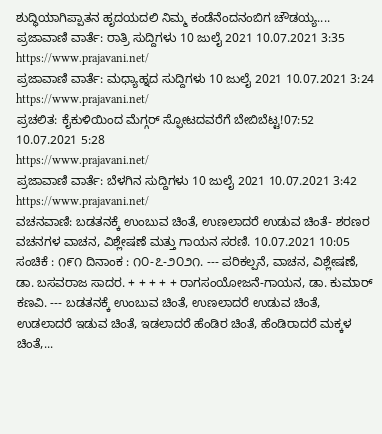ಶುದ್ಧಿಯಾಗಿಪ್ಪಾತನ ಹೃದಯದಲಿ ನಿಮ್ಮ ಕಂಡೆನೆಂದನಂಬಿಗ ಚೌಡಯ್ಯ....
ಪ್ರಜಾವಾಣಿ ವಾರ್ತೆ: ರಾತ್ರಿ ಸುದ್ದಿಗಳು 10 ಜುಲೈ 2021 10.07.2021 3:35
https://www.prajavani.net/
ಪ್ರಜಾವಾಣಿ ವಾರ್ತೆ: ಮಧ್ಯಾಹ್ನದ ಸುದ್ದಿಗಳು 10 ಜುಲೈ 2021 10.07.2021 3:24
https://www.prajavani.net/
ಪ್ರಚಲಿತ: ಕೈಕುಳಿಯಿಂದ ಮೆಗ್ಗರ್ ಸ್ಫೋಟದವರೆಗೆ ಬೇಬಿಬೆಟ್ಟ!07:52 10.07.2021 5:28
https://www.prajavani.net/
ಪ್ರಜಾವಾಣಿ ವಾರ್ತೆ: ಬೆಳಗಿನ ಸುದ್ದಿಗಳು 10 ಜುಲೈ 2021 10.07.2021 3:42
https://www.prajavani.net/
ವಚನವಾಣಿ: ಬಡತನಕ್ಕೆ ಉಂಬುವ ಚಿಂತೆ, ಉಣಲಾದರೆ ಉಡುವ ಚಿಂತೆ- ಶರಣರ ವಚನಗಳ ವಾಚನ, ವಿಶ್ಲೇಷಣೆ ಮತ್ತು ಗಾಯನ ಸರಣಿ. 10.07.2021 10:05
ಸಂಚಿಕೆ : ೧೯೧ ದಿನಾಂಕ : ೧೦-೭-೨೦೨೧. --- ಪರಿಕಲ್ಪನೆ, ವಾಚನ, ವಿಶ್ಲೇಷಣೆ, ಡಾ. ಬಸವರಾಜ ಸಾದರ. + + + + + ರಾಗಸಂಯೋಜನೆ-ಗಾಯನ, ಡಾ. ಕುಮಾರ್ ಕಣವಿ. --- ಬಡತನಕ್ಕೆ ಉಂಬುವ ಚಿಂತೆ, ಉಣಲಾದರೆ ಉಡುವ ಚಿಂತೆ, ಉಡಲಾದರೆ ಇಡುವ ಚಿಂತೆ, ಇಡಲಾದರೆ ಹೆಂಡಿರ ಚಿಂತೆ, ಹೆಂಡಿರಾದರೆ ಮಕ್ಕಳ ಚಿಂತೆ,...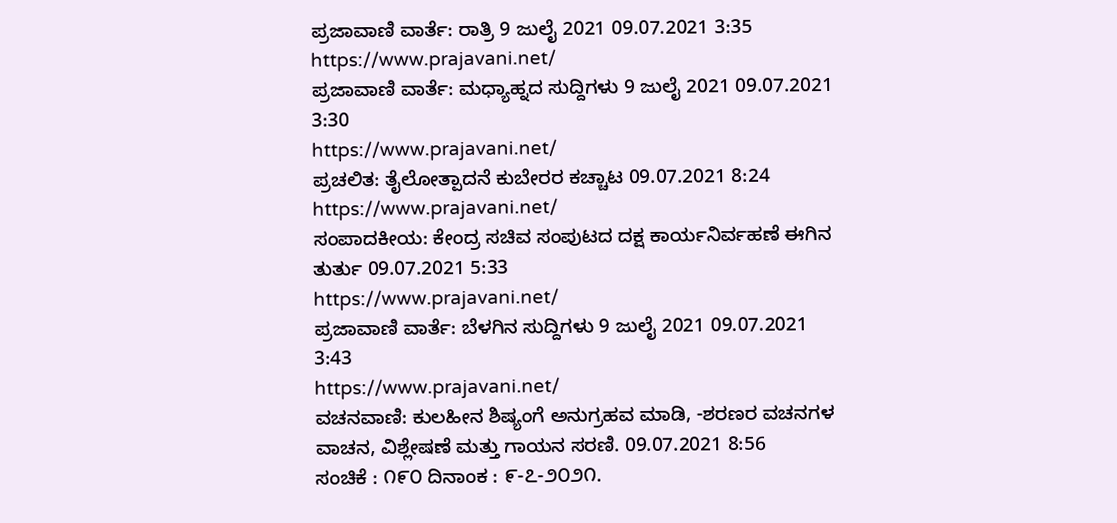ಪ್ರಜಾವಾಣಿ ವಾರ್ತೆ: ರಾತ್ರಿ 9 ಜುಲೈ 2021 09.07.2021 3:35
https://www.prajavani.net/
ಪ್ರಜಾವಾಣಿ ವಾರ್ತೆ: ಮಧ್ಯಾಹ್ನದ ಸುದ್ದಿಗಳು 9 ಜುಲೈ 2021 09.07.2021 3:30
https://www.prajavani.net/
ಪ್ರಚಲಿತ: ತೈಲೋತ್ಪಾದನೆ ಕುಬೇರರ ಕಚ್ಚಾಟ 09.07.2021 8:24
https://www.prajavani.net/
ಸಂಪಾದಕೀಯ: ಕೇಂದ್ರ ಸಚಿವ ಸಂಪುಟದ ದಕ್ಷ ಕಾರ್ಯನಿರ್ವಹಣೆ ಈಗಿನ ತುರ್ತು 09.07.2021 5:33
https://www.prajavani.net/
ಪ್ರಜಾವಾಣಿ ವಾರ್ತೆ: ಬೆಳಗಿನ ಸುದ್ದಿಗಳು 9 ಜುಲೈ 2021 09.07.2021 3:43
https://www.prajavani.net/
ವಚನವಾಣಿ: ಕುಲಹೀನ ಶಿಷ್ಯಂಗೆ ಅನುಗ್ರಹವ ಮಾಡಿ, -ಶರಣರ ವಚನಗಳ ವಾಚನ, ವಿಶ್ಲೇಷಣೆ ಮತ್ತು ಗಾಯನ ಸರಣಿ. 09.07.2021 8:56
ಸಂಚಿಕೆ : ೧೯೦ ದಿನಾಂಕ : ೯-೭-೨೦೨೧.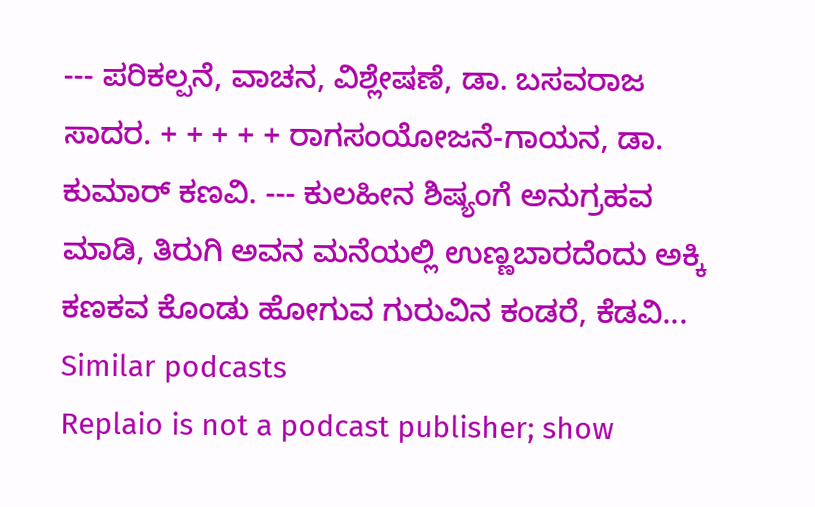--- ಪರಿಕಲ್ಪನೆ, ವಾಚನ, ವಿಶ್ಲೇಷಣೆ, ಡಾ. ಬಸವರಾಜ ಸಾದರ. + + + + + ರಾಗಸಂಯೋಜನೆ-ಗಾಯನ, ಡಾ. ಕುಮಾರ್ ಕಣವಿ. --- ಕುಲಹೀನ ಶಿಷ್ಯಂಗೆ ಅನುಗ್ರಹವ ಮಾಡಿ, ತಿರುಗಿ ಅವನ ಮನೆಯಲ್ಲಿ ಉಣ್ಣಬಾರದೆಂದು ಅಕ್ಕಿ ಕಣಕವ ಕೊಂಡು ಹೋಗುವ ಗುರುವಿನ ಕಂಡರೆ, ಕೆಡವಿ...
Similar podcasts
Replaio is not a podcast publisher; show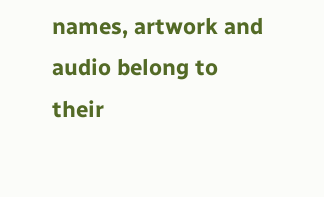names, artwork and audio belong to their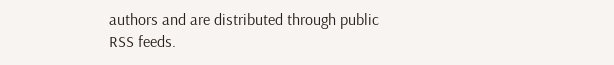authors and are distributed through public RSS feeds.